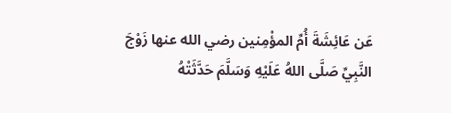عَن عَائِشَةَ أُمِّ المؤْمِنين رضي الله عنها زَوْجَ النَّبِيِّ صَلَّى اللهُ عَلَيْهِ وَسَلَّمَ حَدَّثَتْهُ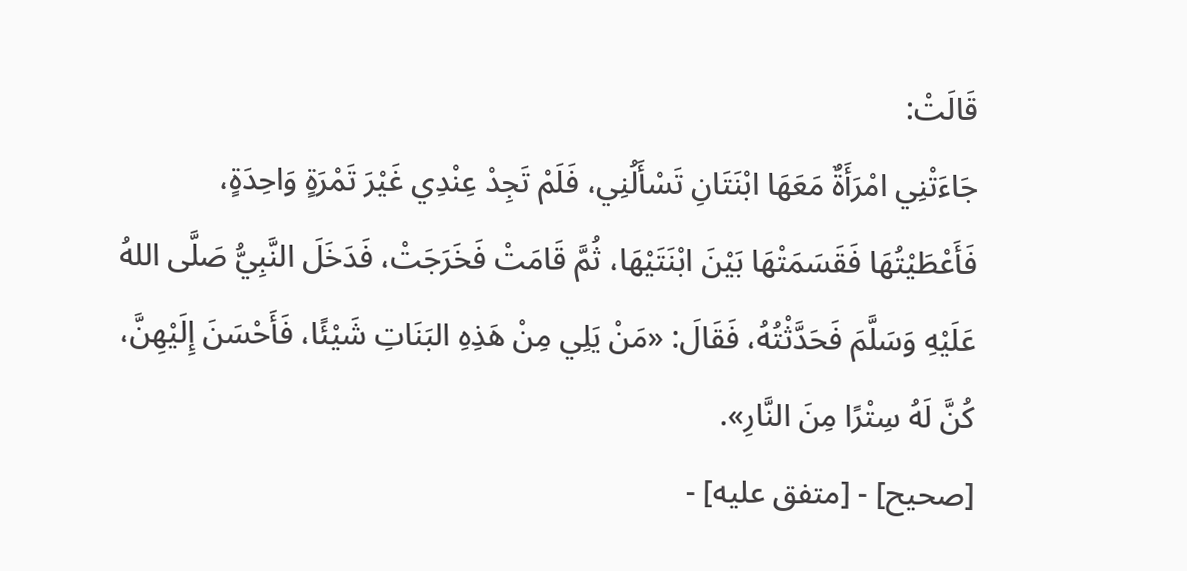قَالَتْ:
جَاءَتْنِي امْرَأَةٌ مَعَهَا ابْنَتَانِ تَسْأَلُنِي، فَلَمْ تَجِدْ عِنْدِي غَيْرَ تَمْرَةٍ وَاحِدَةٍ، فَأَعْطَيْتُهَا فَقَسَمَتْهَا بَيْنَ ابْنَتَيْهَا، ثُمَّ قَامَتْ فَخَرَجَتْ، فَدَخَلَ النَّبِيُّ صَلَّى اللهُ عَلَيْهِ وَسَلَّمَ فَحَدَّثْتُهُ، فَقَالَ: «مَنْ يَلِي مِنْ هَذِهِ البَنَاتِ شَيْئًا، فَأَحْسَنَ إِلَيْهِنَّ، كُنَّ لَهُ سِتْرًا مِنَ النَّارِ».
[صحيح] - [متفق عليه] -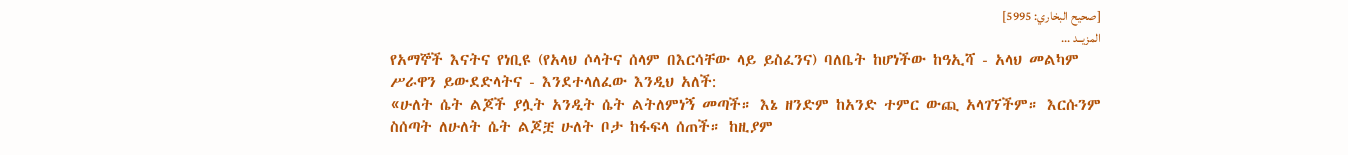[صحيح البخاري: 5995]
المزيــد ...
የአማኞች እናትና የነቢዩ (የአላህ ሶላትና ሰላም በእርሳቸው ላይ ይስፈንና) ባለቤት ከሆነችው ከዓኢሻ - አላህ መልካም ሥራዋን ይውደድላትና - እንደተላለፈው እንዲህ አለች:
«ሁለት ሴት ልጆች ያሏት አንዲት ሴት ልትለምነኝ መጣች። እኔ ዘንድም ከአንድ ተምር ውጪ አላገኘችም። እርሱንም ስሰጣት ለሁለት ሴት ልጆቿ ሁለት ቦታ ከፋፍላ ሰጠች። ከዚያም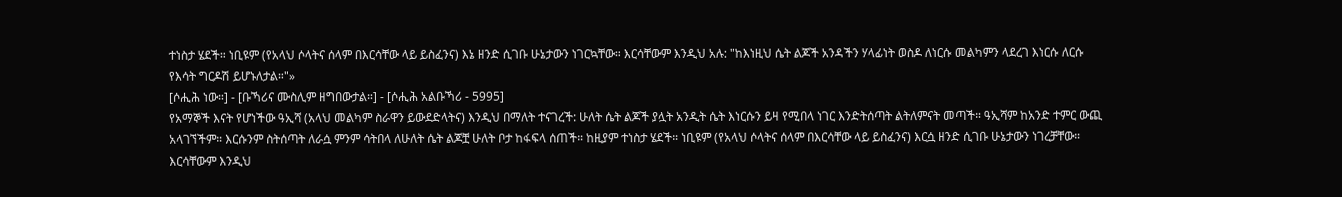ተነስታ ሄደች። ነቢዩም (የአላህ ሶላትና ሰላም በእርሳቸው ላይ ይስፈንና) እኔ ዘንድ ሲገቡ ሁኔታውን ነገርኳቸው። እርሳቸውም እንዲህ አሉ: "ከእነዚህ ሴት ልጆች አንዳችን ሃላፊነት ወስዶ ለነርሱ መልካምን ላደረገ እነርሱ ለርሱ የእሳት ግርዶሽ ይሆኑለታል።"»
[ሶሒሕ ነው።] - [ቡኻሪና ሙስሊም ዘግበውታል።] - [ሶሒሕ አልቡኻሪ - 5995]
የአማኞች እናት የሆነችው ዓኢሻ (አላህ መልካም ስራዋን ይውደድላትና) እንዲህ በማለት ተናገረች: ሁለት ሴት ልጆች ያሏት አንዲት ሴት እነርሱን ይዛ የሚበላ ነገር እንድትሰጣት ልትለምናት መጣች። ዓኢሻም ከአንድ ተምር ውጪ አላገኘችም። እርሱንም ስትሰጣት ለራሷ ምንም ሳትበላ ለሁለት ሴት ልጆቿ ሁለት ቦታ ከፋፍላ ሰጠች። ከዚያም ተነስታ ሄደች። ነቢዩም (የአላህ ሶላትና ሰላም በእርሳቸው ላይ ይስፈንና) እርሷ ዘንድ ሲገቡ ሁኔታውን ነገረቻቸው። እርሳቸውም እንዲህ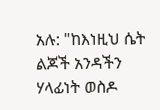አሉ: "ከእነዚህ ሴት ልጆች አንዳችን ሃላፊነት ወስዶ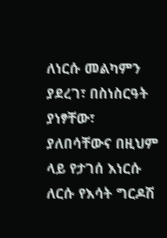ለነርሱ መልካምን ያደረገ፣ በስነስርዓት ያነፃቸው፣ ያለበሳቸውና በዚህም ላይ የታገሰ እነርሱ ለርሱ የእሳት ግርዶሽ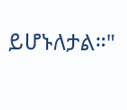ይሆኑለታል።"